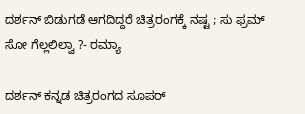ದರ್ಶನ್ ಬಿಡುಗಡೆ ಆಗದಿದ್ದರೆ ಚಿತ್ರರಂಗಕ್ಕೆ ನಷ್ಟ ; ಸು ಫ್ರಮ್ ಸೋ ಗೆಲ್ಲಲಿಲ್ವಾ ?- ರಮ್ಯಾ

ದರ್ಶನ್ ಕನ್ನಡ ಚಿತ್ರರಂಗದ ಸೂಪರ್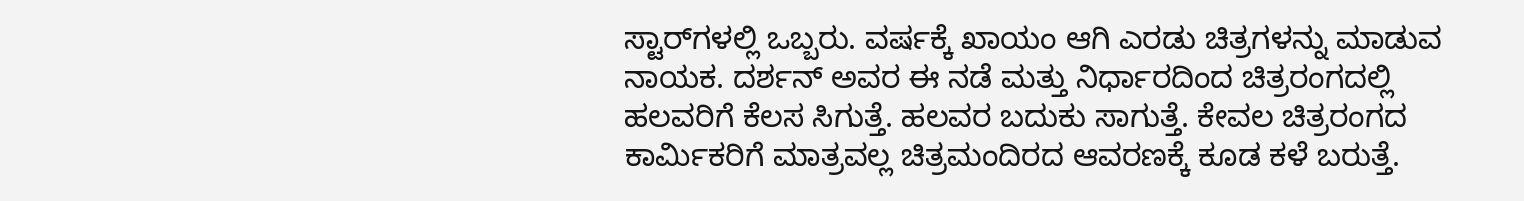ಸ್ಟಾರ್‌ಗಳಲ್ಲಿ ಒಬ್ಬರು. ವರ್ಷಕ್ಕೆ ಖಾಯಂ ಆಗಿ ಎರಡು ಚಿತ್ರಗಳನ್ನು ಮಾಡುವ ನಾಯಕ. ದರ್ಶನ್ ಅವರ ಈ ನಡೆ ಮತ್ತು ನಿರ್ಧಾರದಿಂದ ಚಿತ್ರರಂಗದಲ್ಲಿ ಹಲವರಿಗೆ ಕೆಲಸ ಸಿಗುತ್ತೆ. ಹಲವರ ಬದುಕು ಸಾಗುತ್ತೆ. ಕೇವಲ ಚಿತ್ರರಂಗದ ಕಾರ್ಮಿಕರಿಗೆ ಮಾತ್ರವಲ್ಲ ಚಿತ್ರಮಂದಿರದ ಆವರಣಕ್ಕೆ ಕೂಡ ಕಳೆ ಬರುತ್ತೆ.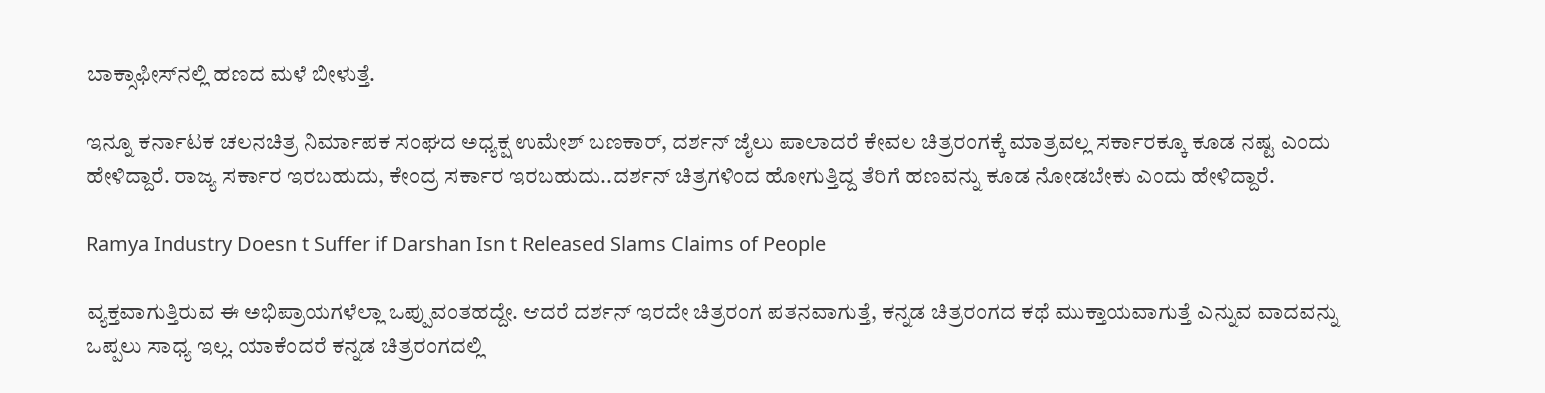ಬಾಕ್ಸಾಫೀಸ್‌ನಲ್ಲಿ ಹಣದ ಮಳೆ ಬೀಳುತ್ತೆ.

ಇನ್ನೂ ಕರ್ನಾಟಕ ಚಲನಚಿತ್ರ ನಿರ್ಮಾಪಕ ಸಂಘದ ಅಧ್ಯಕ್ಷ ಉಮೇಶ್ ಬಣಕಾರ್, ದರ್ಶನ್ ಜೈಲು ಪಾಲಾದರೆ ಕೇವಲ ಚಿತ್ರರಂಗಕ್ಕೆ ಮಾತ್ರವಲ್ಲ ಸರ್ಕಾರಕ್ಕೂ ಕೂಡ ನಷ್ಟ ಎಂದು ಹೇಳಿದ್ದಾರೆ. ರಾಜ್ಯ ಸರ್ಕಾರ ಇರಬಹುದು, ಕೇಂದ್ರ ಸರ್ಕಾರ ಇರಬಹುದು..ದರ್ಶನ್ ಚಿತ್ರಗಳಿಂದ ಹೋಗುತ್ತಿದ್ದ ತೆರಿಗೆ ಹಣವನ್ನು ಕೂಡ ನೋಡಬೇಕು ಎಂದು ಹೇಳಿದ್ದಾರೆ.

Ramya Industry Doesn t Suffer if Darshan Isn t Released Slams Claims of People

ವ್ಯಕ್ತವಾಗುತ್ತಿರುವ ಈ ಅಭಿಪ್ರಾಯಗಳೆಲ್ಲಾ ಒಪ್ಪುವಂತಹದ್ದೇ. ಆದರೆ ದರ್ಶನ್ ಇರದೇ ಚಿತ್ರರಂಗ ಪತನವಾಗುತ್ತೆ, ಕನ್ನಡ ಚಿತ್ರರಂಗದ ಕಥೆ ಮುಕ್ತಾಯವಾಗುತ್ತೆ ಎನ್ನುವ ವಾದವನ್ನು ಒಪ್ಪಲು ಸಾಧ್ಯ ಇಲ್ಲ. ಯಾಕೆಂದರೆ ಕನ್ನಡ ಚಿತ್ರರಂಗದಲ್ಲಿ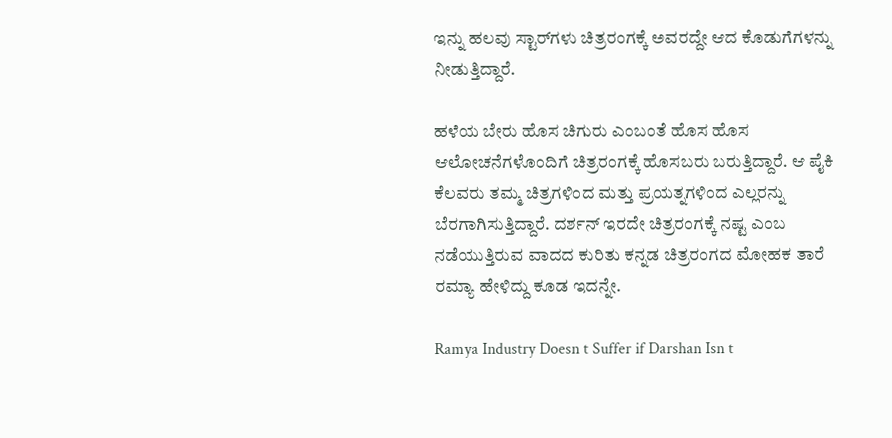ಇನ್ನು ಹಲವು ಸ್ಟಾರ್‌ಗಳು ಚಿತ್ರರಂಗಕ್ಕೆ ಅವರದ್ದೇ ಆದ ಕೊಡುಗೆಗಳನ್ನು ನೀಡುತ್ತಿದ್ದಾರೆ.

ಹಳೆಯ ಬೇರು ಹೊಸ ಚಿಗುರು ಎಂಬಂತೆ ಹೊಸ ಹೊಸ ಆಲೋಚನೆಗಳೊಂದಿಗೆ ಚಿತ್ರರಂಗಕ್ಕೆ ಹೊಸಬರು ಬರುತ್ತಿದ್ದಾರೆ. ಆ ಪೈಕಿ ಕೆಲವರು ತಮ್ಮ ಚಿತ್ರಗಳಿಂದ ಮತ್ತು ಪ್ರಯತ್ನಗಳಿಂದ ಎಲ್ಲರನ್ನು ಬೆರಗಾಗಿಸುತ್ತಿದ್ದಾರೆ. ದರ್ಶನ್ ಇರದೇ ಚಿತ್ರರಂಗಕ್ಕೆ ನಷ್ಟ ಎಂಬ ನಡೆಯುತ್ತಿರುವ ವಾದದ ಕುರಿತು ಕನ್ನಡ ಚಿತ್ರರಂಗದ ಮೋಹಕ ತಾರೆ ರಮ್ಯಾ ಹೇಳಿದ್ದು ಕೂಡ ಇದನ್ನೇ.

Ramya Industry Doesn t Suffer if Darshan Isn t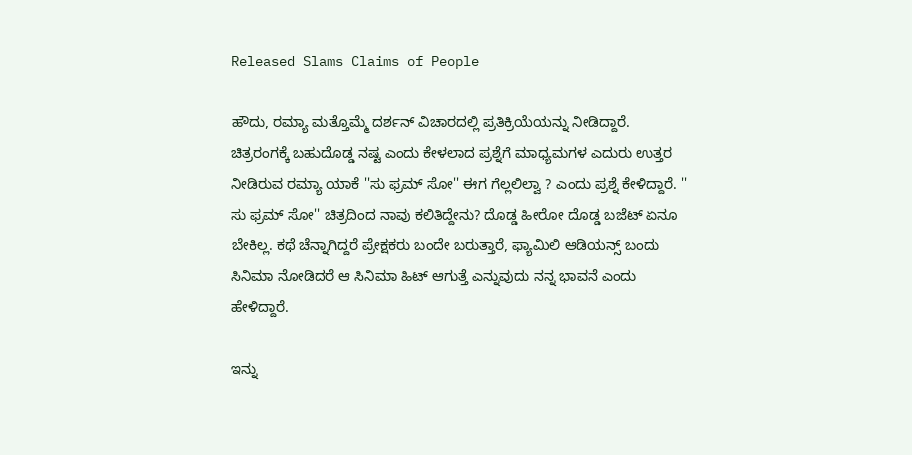Released Slams Claims of People

ಹೌದು, ರಮ್ಯಾ ಮತ್ತೊಮ್ಮೆ ದರ್ಶನ್ ವಿಚಾರದಲ್ಲಿ ಪ್ರತಿಕ್ರಿಯೆಯನ್ನು ನೀಡಿದ್ದಾರೆ. ಚಿತ್ರರಂಗಕ್ಕೆ ಬಹುದೊಡ್ಡ ನಷ್ಟ ಎಂದು ಕೇಳಲಾದ ಪ್ರಶ್ನೆಗೆ ಮಾಧ್ಯಮಗಳ ಎದುರು ಉತ್ತರ ನೀಡಿರುವ ರಮ್ಯಾ ಯಾಕೆ ''ಸು ಫ್ರಮ್‌ ಸೋ'' ಈಗ ಗೆಲ್ಲಲಿಲ್ವಾ ? ಎಂದು ಪ್ರಶ್ನೆ ಕೇಳಿದ್ದಾರೆ. '' ಸು ಫ್ರಮ್ ಸೋ'' ಚಿತ್ರದಿಂದ ನಾವು ಕಲಿತಿದ್ದೇನು? ದೊಡ್ಡ ಹೀರೋ ದೊಡ್ಡ ಬಜೆಟ್ ಏನೂ ಬೇಕಿಲ್ಲ. ಕಥೆ ಚೆನ್ನಾಗಿದ್ದರೆ ಪ್ರೇಕ್ಷಕರು ಬಂದೇ ಬರುತ್ತಾರೆ, ಫ್ಯಾಮಿಲಿ ಆಡಿಯನ್ಸ್ ಬಂದು ಸಿನಿಮಾ ನೋಡಿದರೆ ಆ ಸಿನಿಮಾ ಹಿಟ್ ಆಗುತ್ತೆ ಎನ್ನುವುದು ನನ್ನ ಭಾವನೆ ಎಂದು ಹೇಳಿದ್ದಾರೆ.

ಇನ್ನು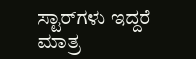ಸ್ಟಾರ್‌ಗಳು ಇದ್ದರೆ ಮಾತ್ರ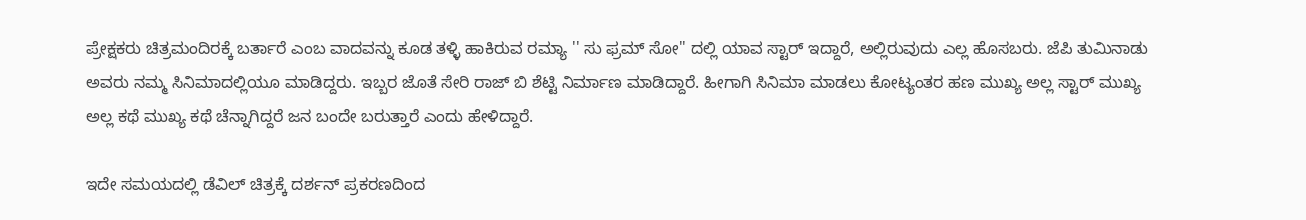ಪ್ರೇಕ್ಷಕರು ಚಿತ್ರಮಂದಿರಕ್ಕೆ ಬರ್ತಾರೆ ಎಂಬ ವಾದವನ್ನು ಕೂಡ ತಳ್ಳಿ ಹಾಕಿರುವ ರಮ್ಯಾ '' ಸು ಫ್ರಮ್ ಸೋ'' ದಲ್ಲಿ ಯಾವ ಸ್ಟಾರ್ ಇದ್ದಾರೆ, ಅಲ್ಲಿರುವುದು ಎಲ್ಲ ಹೊಸಬರು. ಜೆಪಿ ತುಮಿನಾಡು ಅವರು ನಮ್ಮ ಸಿನಿಮಾದಲ್ಲಿಯೂ ಮಾಡಿದ್ದರು. ಇಬ್ಬರ ಜೊತೆ ಸೇರಿ ರಾಜ್ ಬಿ ಶೆಟ್ಟಿ ನಿರ್ಮಾಣ ಮಾಡಿದ್ದಾರೆ. ಹೀಗಾಗಿ ಸಿನಿಮಾ ಮಾಡಲು ಕೋಟ್ಯಂತರ ಹಣ ಮುಖ್ಯ ಅಲ್ಲ ಸ್ಟಾರ್ ಮುಖ್ಯ ಅಲ್ಲ ಕಥೆ ಮುಖ್ಯ ಕಥೆ ಚೆನ್ನಾಗಿದ್ದರೆ ಜನ ಬಂದೇ ಬರುತ್ತಾರೆ ಎಂದು ಹೇಳಿದ್ದಾರೆ.

ಇದೇ ಸಮಯದಲ್ಲಿ ಡೆವಿಲ್ ಚಿತ್ರಕ್ಕೆ ದರ್ಶನ್ ಪ್ರಕರಣದಿಂದ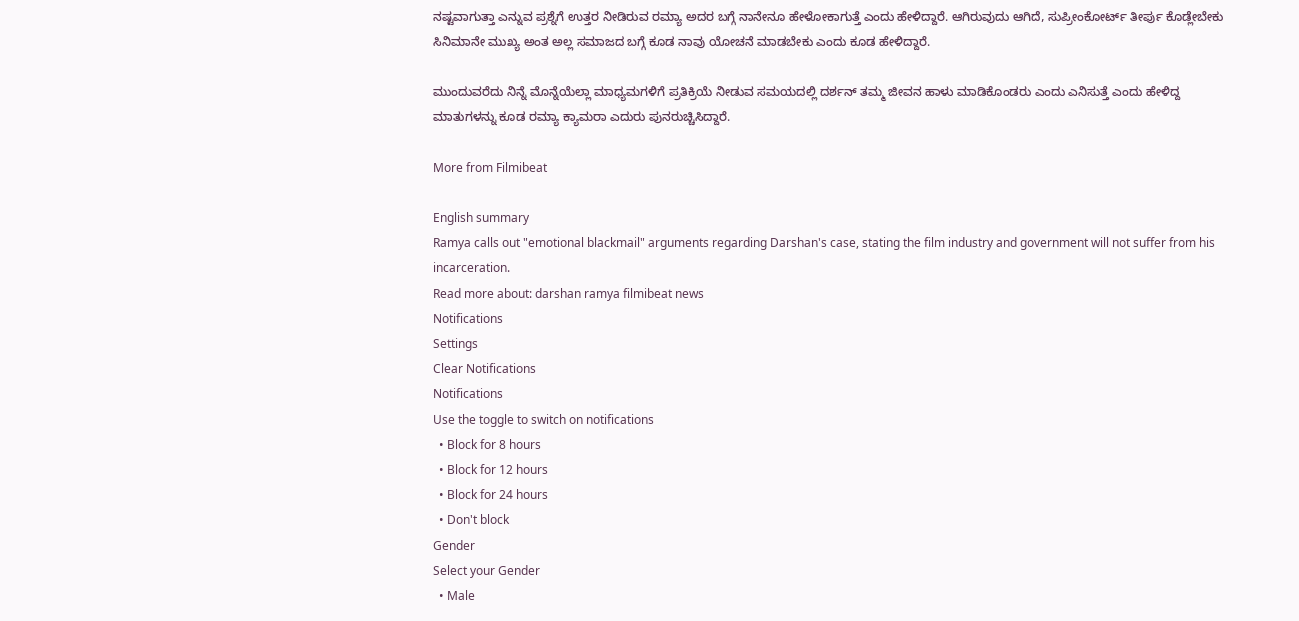ನಷ್ಟವಾಗುತ್ತಾ ಎನ್ನುವ ಪ್ರಶ್ನೆಗೆ ಉತ್ತರ ನೀಡಿರುವ ರಮ್ಯಾ ಅದರ ಬಗ್ಗೆ ನಾನೇನೂ ಹೇಳೋಕಾಗುತ್ತೆ ಎಂದು ಹೇಳಿದ್ದಾರೆ. ಆಗಿರುವುದು ಆಗಿದೆ, ಸುಪ್ರೀಂಕೋರ್ಟ್ ತೀರ್ಪು ಕೊಡ್ಲೇಬೇಕು ಸಿನಿಮಾನೇ ಮುಖ್ಯ ಅಂತ ಅಲ್ಲ ಸಮಾಜದ ಬಗ್ಗೆ ಕೂಡ ನಾವು ಯೋಚನೆ ಮಾಡಬೇಕು ಎಂದು ಕೂಡ ಹೇಳಿದ್ದಾರೆ.

ಮುಂದುವರೆದು ನಿನ್ನೆ ಮೊನ್ನೆಯೆಲ್ಲಾ ಮಾಧ್ಯಮಗಳಿಗೆ ಪ್ರತಿಕ್ರಿಯೆ ನೀಡುವ ಸಮಯದಲ್ಲಿ ದರ್ಶನ್ ತಮ್ಮ ಜೀವನ ಹಾಳು ಮಾಡಿಕೊಂಡರು ಎಂದು ಎನಿಸುತ್ತೆ ಎಂದು ಹೇಳಿದ್ದ ಮಾತುಗಳನ್ನು ಕೂಡ ರಮ್ಯಾ ಕ್ಯಾಮರಾ ಎದುರು ಪುನರುಚ್ಚಿಸಿದ್ದಾರೆ.

More from Filmibeat

English summary
Ramya calls out "emotional blackmail" arguments regarding Darshan's case, stating the film industry and government will not suffer from his incarceration.
Read more about: darshan ramya filmibeat news
Notifications
Settings
Clear Notifications
Notifications
Use the toggle to switch on notifications
  • Block for 8 hours
  • Block for 12 hours
  • Block for 24 hours
  • Don't block
Gender
Select your Gender
  • Male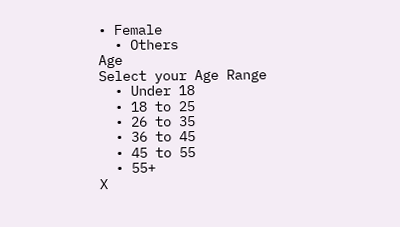• Female
  • Others
Age
Select your Age Range
  • Under 18
  • 18 to 25
  • 26 to 35
  • 36 to 45
  • 45 to 55
  • 55+
X